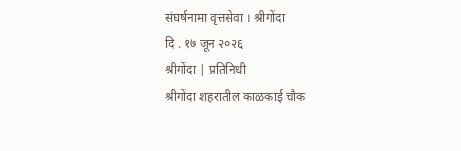संघर्षनामा वृत्तसेवा । श्रीगोंदा
दि . १७ जून २०२६
श्रीगोंदा | प्रतिनिधी
श्रीगोंदा शहरातील काळकाई चौक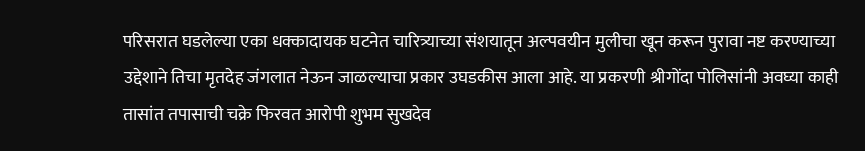परिसरात घडलेल्या एका धक्कादायक घटनेत चारित्र्याच्या संशयातून अल्पवयीन मुलीचा खून करून पुरावा नष्ट करण्याच्या उद्देशाने तिचा मृतदेह जंगलात नेऊन जाळल्याचा प्रकार उघडकीस आला आहे. या प्रकरणी श्रीगोंदा पोलिसांनी अवघ्या काही तासांत तपासाची चक्रे फिरवत आरोपी शुभम सुखदेव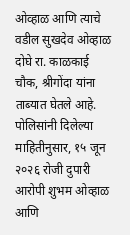ओव्हाळ आणि त्याचे वडील सुखदेव ओव्हाळ दोघे रा. काळकाई चौक, श्रीगोंदा यांना ताब्यात घेतले आहे.
पोलिसांनी दिलेल्या माहितीनुसार, १५ जून २०२६ रोजी दुपारी आरोपी शुभम ओव्हाळ आणि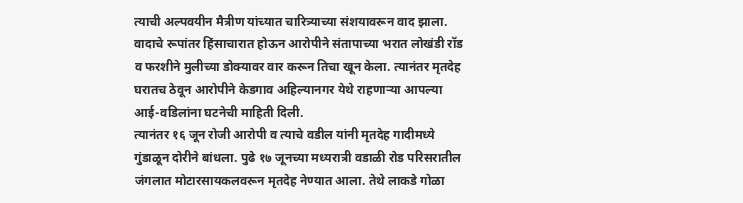त्याची अल्पवयीन मैत्रीण यांच्यात चारित्र्याच्या संशयावरून वाद झाला. वादाचे रूपांतर हिंसाचारात होऊन आरोपीने संतापाच्या भरात लोखंडी रॉड व फरशीने मुलीच्या डोक्यावर वार करून तिचा खून केला. त्यानंतर मृतदेह घरातच ठेवून आरोपीने केडगाव अहिल्यानगर येथे राहणाऱ्या आपल्या आई-वडिलांना घटनेची माहिती दिली.
त्यानंतर १६ जून रोजी आरोपी व त्याचे वडील यांनी मृतदेह गादीमध्ये गुंडाळून दोरीने बांधला. पुढे १७ जूनच्या मध्यरात्री वडाळी रोड परिसरातील जंगलात मोटारसायकलवरून मृतदेह नेण्यात आला. तेथे लाकडे गोळा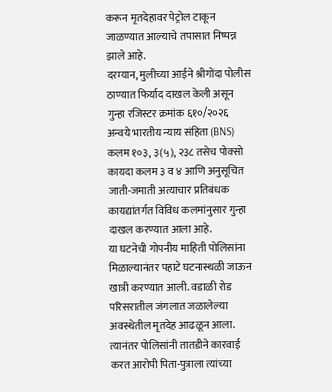करून मृतदेहावर पेट्रोल टाकून जाळण्यात आल्याचे तपासात निष्पन्न झाले आहे.
दरम्यान, मुलीच्या आईने श्रीगोंदा पोलीस ठाण्यात फिर्याद दाखल केली असून गुन्हा रजिस्टर क्रमांक ६१०/२०२६ अन्वये भारतीय न्याय संहिता (BNS) कलम १०३, ३(५), २३८ तसेच पोक्सो कायदा कलम ३ व ४ आणि अनुसूचित जाती-जमाती अत्याचार प्रतिबंधक कायद्यांतर्गत विविध कलमांनुसार गुन्हा दाखल करण्यात आला आहे.
या घटनेची गोपनीय माहिती पोलिसांना मिळाल्यानंतर पहाटे घटनास्थळी जाऊन खात्री करण्यात आली. वडाळी रोड परिसरातील जंगलात जळालेल्या अवस्थेतील मृतदेह आढळून आला. त्यानंतर पोलिसांनी तातडीने कारवाई करत आरोपी पिता-पुत्राला त्यांच्या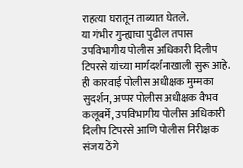राहत्या घरातून ताब्यात घेतले.
या गंभीर गुन्ह्याचा पुढील तपास उपविभागीय पोलीस अधिकारी दिलीप टिपरसे यांच्या मार्गदर्शनाखाली सुरू आहे.
ही कारवाई पोलीस अधीक्षक मुम्मका सुदर्शन, अप्पर पोलीस अधीक्षक वैभव कलूबर्मे, उपविभागीय पोलीस अधिकारी दिलीप टिपरसे आणि पोलीस निरीक्षक संजय ठेंगे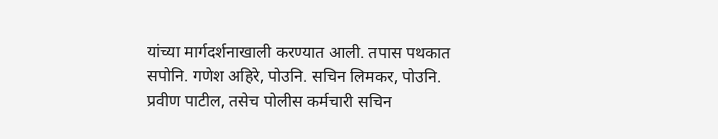यांच्या मार्गदर्शनाखाली करण्यात आली. तपास पथकात सपोनि. गणेश अहिरे, पोउनि. सचिन लिमकर, पोउनि. प्रवीण पाटील, तसेच पोलीस कर्मचारी सचिन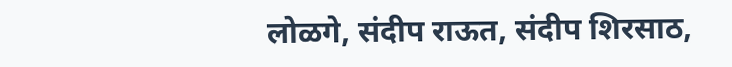लोळगे, संदीप राऊत, संदीप शिरसाठ,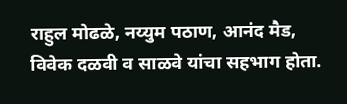राहुल मोढळे, नय्युम पठाण, आनंद मैड, विवेक दळवी व साळवे यांचा सहभाग होता.